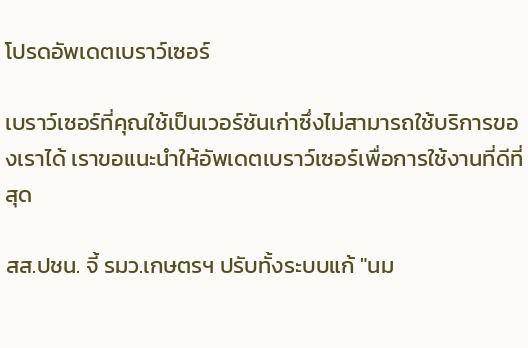โปรดอัพเดตเบราว์เซอร์

เบราว์เซอร์ที่คุณใช้เป็นเวอร์ชันเก่าซึ่งไม่สามารถใช้บริการของเราได้ เราขอแนะนำให้อัพเดตเบราว์เซอร์เพื่อการใช้งานที่ดีที่สุด

สส.ปชน. จี้ รมว.เกษตรฯ ปรับทั้งระบบแก้ "นม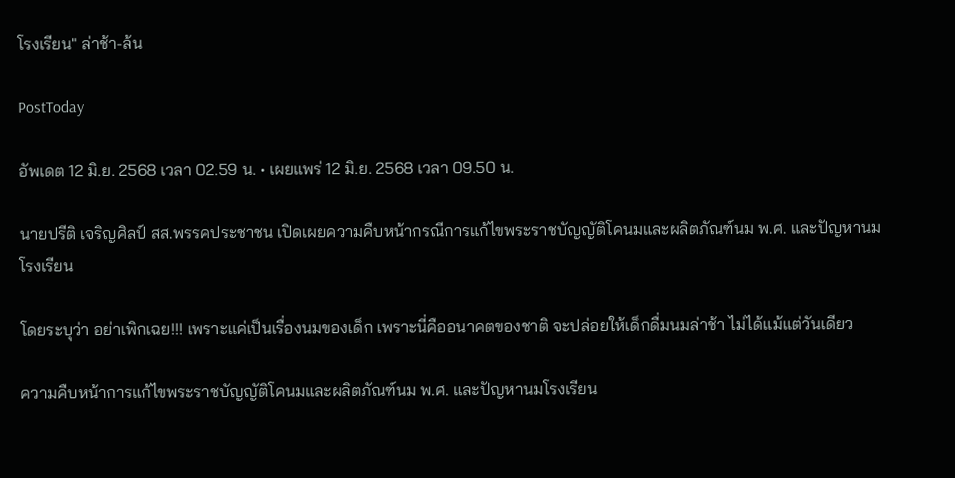โรงเรียน" ล่าช้า-ล้น

PostToday

อัพเดต 12 มิ.ย. 2568 เวลา 02.59 น. • เผยแพร่ 12 มิ.ย. 2568 เวลา 09.50 น.

นายปรีติ เจริญศิลป์ สส.พรรคประชาชน เปิดเผยความคืบหน้ากรณีการแก้ไขพระราชบัญญัติโคนมและผลิตภัณฑ์นม พ.ศ. และปัญหานมโรงเรียน

โดยระบุว่า อย่าเพิกเฉย!!! เพราะแค่เป็นเรื่องนมของเด็ก เพราะนี่คืออนาคตของชาติ จะปล่อยให้เด็กดื่มนมล่าช้า ไม่ได้แม้แต่วันเดียว

ความคืบหน้าการแก้ไขพระราชบัญญัติโคนมและผลิตภัณฑ์นม พ.ศ. และปัญหานมโรงเรียน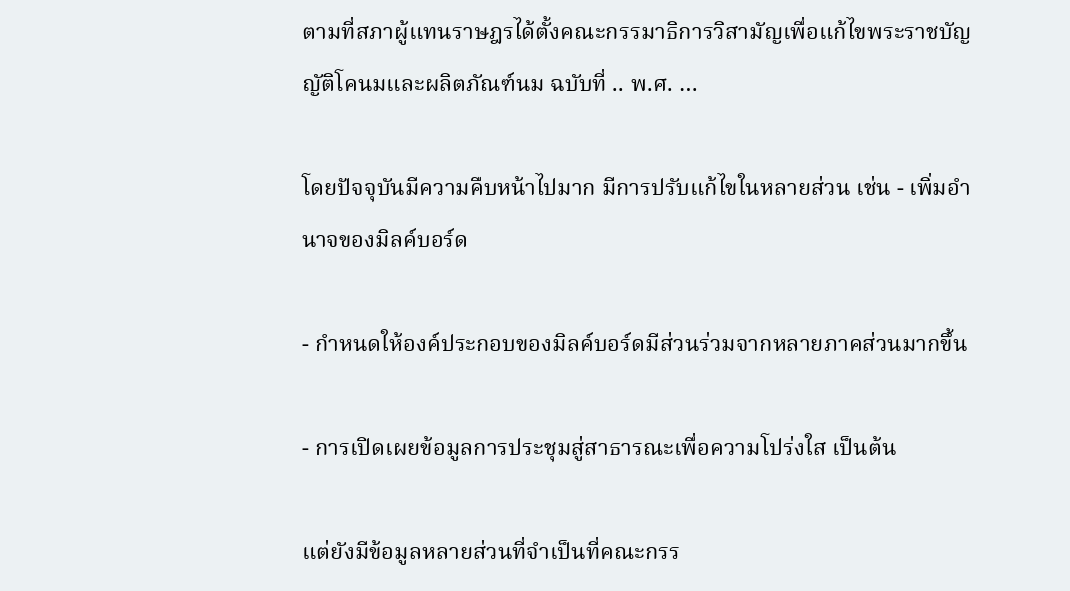ตามที่สภาผู้แทนราษฎรได้ตั้งคณะกรรมาธิการวิสามัญเพื่อแก้ไขพระราชบัญญัติโคนมและผลิตภัณฑ์นม ฉบับที่ .. พ.ศ. …

โดยปัจจุบันมีความคืบหน้าไปมาก มีการปรับแก้ไขในหลายส่วน เช่น - เพิ่มอำนาจของมิลค์บอร์ด

- กำหนดให้องค์ประกอบของมิลค์บอร์ดมีส่วนร่วมจากหลายภาคส่วนมากขึ้น

- การเปิดเผยข้อมูลการประชุมสู่สาธารณะเพื่อความโปร่งใส เป็นต้น

แต่ยังมีข้อมูลหลายส่วนที่จำเป็นที่คณะกรร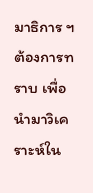มาธิการ ฯ ต้องการทราบ เพื่อนำมาวิเคราะห์ใน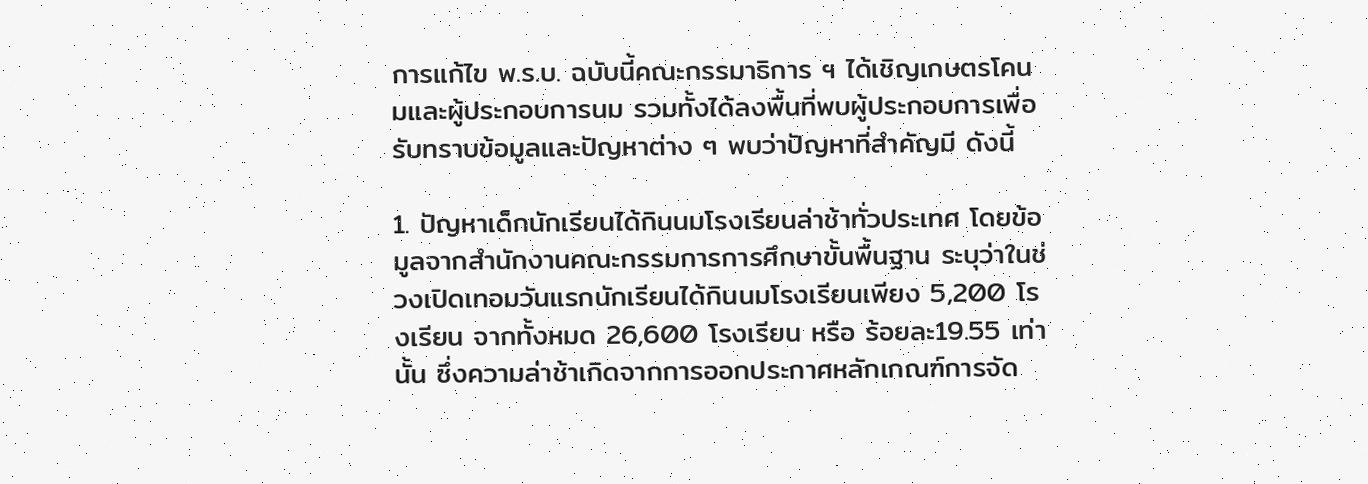การแก้ไข พ.ร.บ. ฉบับนี้คณะกรรมาธิการ ฯ ได้เชิญเกษตรโคนมและผู้ประกอบการนม รวมทั้งได้ลงพื้นที่พบผู้ประกอบการเพื่อรับทราบข้อมูลและปัญหาต่าง ๆ พบว่าปัญหาที่สำคัญมี ดังนี้

1. ปัญหาเด็กนักเรียนได้กินนมโรงเรียนล่าช้าทั่วประเทศ โดยข้อมูลจากสำนักงานคณะกรรมการการศึกษาขั้นพื้นฐาน ระบุว่าในช่วงเปิดเทอมวันแรกนักเรียนได้กินนมโรงเรียนเพียง 5,200 โรงเรียน จากทั้งหมด 26,600 โรงเรียน หรือ ร้อยละ19.55 เท่านั้น ซึ่งความล่าช้าเกิดจากการออกประกาศหลักเกณฑ์การจัด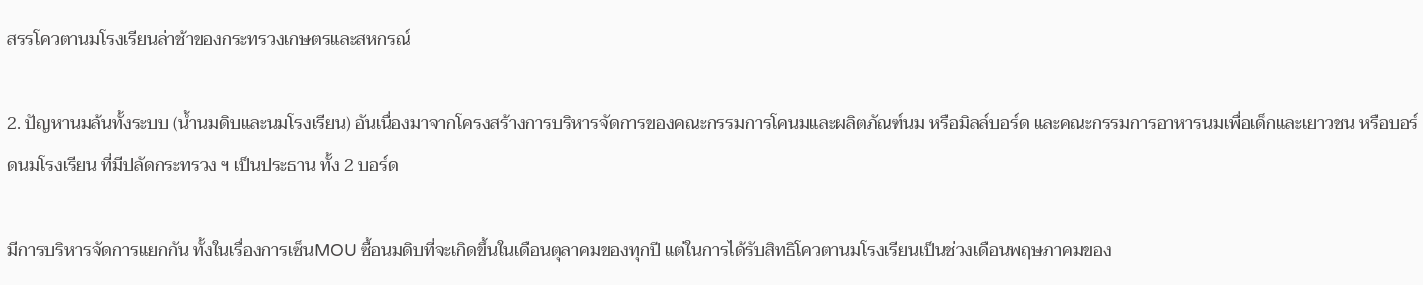สรรโควตานมโรงเรียนล่าช้าของกระทรวงเกษตรและสหกรณ์

2. ปัญหานมล้นทั้งระบบ (น้ำนมดิบและนมโรงเรียน) อันเนื่องมาจากโครงสร้างการบริหารจัดการของคณะกรรมการโคนมและผลิตภัณฑ์นม หรือมิลล์บอร์ด และคณะกรรมการอาหารนมเพื่อเด็กและเยาวชน หรือบอร์ดนมโรงเรียน ที่มีปลัดกระทรวง ฯ เป็นประธาน ทั้ง 2 บอร์ด

มีการบริหารจัดการแยกกัน ทั้งในเรื่องการเซ็นMOU ซื้อนมดิบที่จะเกิดขึ้นในเดือนตุลาคมของทุกปี แต่ในการได้รับสิทธิโควตานมโรงเรียนเป็นช่วงเดือนพฤษภาคมของ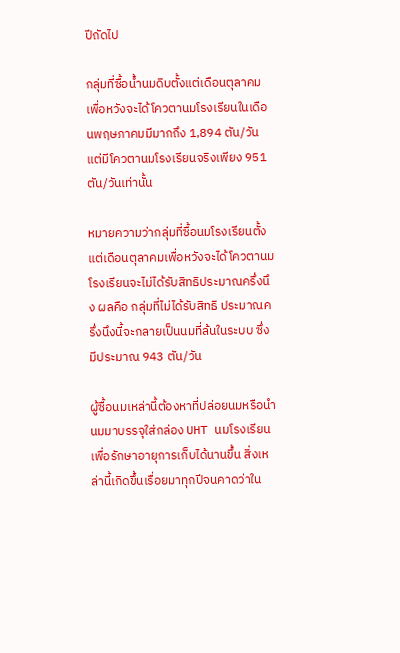ปีถัดไป

กลุ่มที่ซื้อน้ำนมดิบตั้งแต่เดือนตุลาคมเพื่อหวังจะได้โควตานมโรงเรียนในเดือนพฤษภาคมมีมากถึง 1,894 ตัน/วัน แต่มีโควตานมโรงเรียนจริงเพียง 951 ตัน/วันเท่านั้น

หมายความว่ากลุ่มที่ซื้อนมโรงเรียนตั้งแต่เดือนตุลาคมเพื่อหวังจะได้โควตานมโรงเรียนจะไม่ได้รับสิทธิประมาณครึ่งนึง ผลคือ กลุ่มที่ไม่ได้รับสิทธิ ประมาณครึ่งนึงนี้จะกลายเป็นนมที่ล้นในระบบ ซึ่งมีประมาณ 943 ตัน/วัน

ผู้ซื้อนมเหล่านี้ต้องหาที่ปล่อยนมหรือนำนมมาบรรจุใส่กล่อง UHT นมโรงเรียน เพื่อรักษาอายุการเก็บได้นานขึ้น สิ่งเหล่านี้เกิดขึ้นเรื่อยมาทุกปีจนคาดว่าใน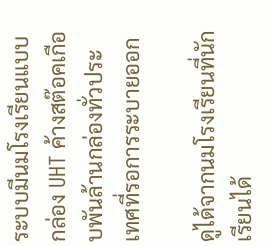ระบบมีนมโรงเรียนแบบกล่อง UHT ค้างสต๊อคเกือบพันล้านกล่องทั่วประเทศที่รอการระบายออก

ดูได้จากนมโรงเรียนที่นักเรียนได้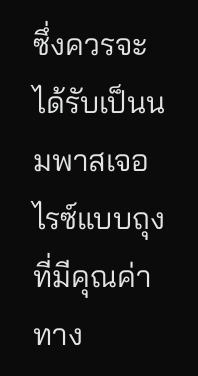ซึ่งควรจะได้รับเป็นนมพาสเจอไรซ์แบบถุงที่มีคุณค่าทาง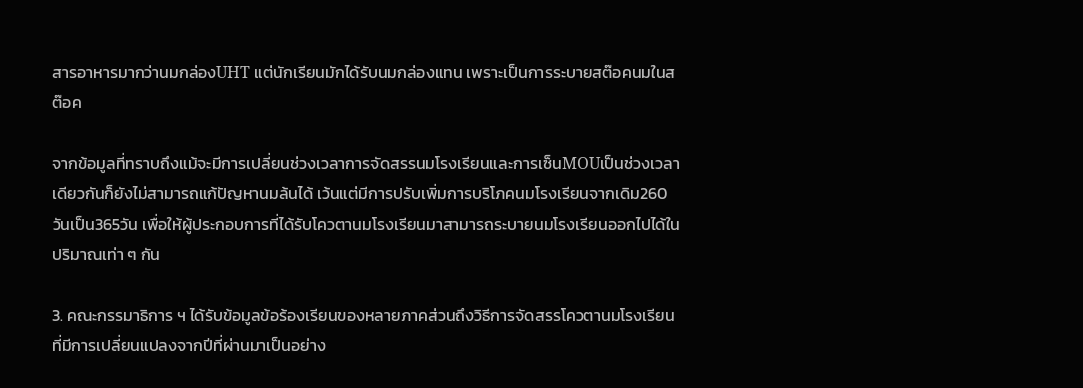สารอาหารมากว่านมกล่องUHT แต่นักเรียนมักได้รับนมกล่องแทน เพราะเป็นการระบายสต๊อคนมในสต๊อค

จากข้อมูลที่ทราบถึงแม้จะมีการเปลี่ยนช่วงเวลาการจัดสรรนมโรงเรียนและการเซ็นMOUเป็นช่วงเวลาเดียวกันก็ยังไม่สามารถแก้ปัญหานมล้นได้ เว้นแต่มีการปรับเพิ่มการบริโภคนมโรงเรียนจากเดิม260วันเป็น365วัน เพื่อให้ผู้ประกอบการที่ได้รับโควตานมโรงเรียนมาสามารถระบายนมโรงเรียนออกไปได้ในปริมาณเท่า ๆ กัน

3. คณะกรรมาธิการ ฯ ได้รับข้อมูลข้อร้องเรียนของหลายภาคส่วนถึงวิธีการจัดสรรโควตานมโรงเรียนที่มีการเปลี่ยนแปลงจากปีที่ผ่านมาเป็นอย่าง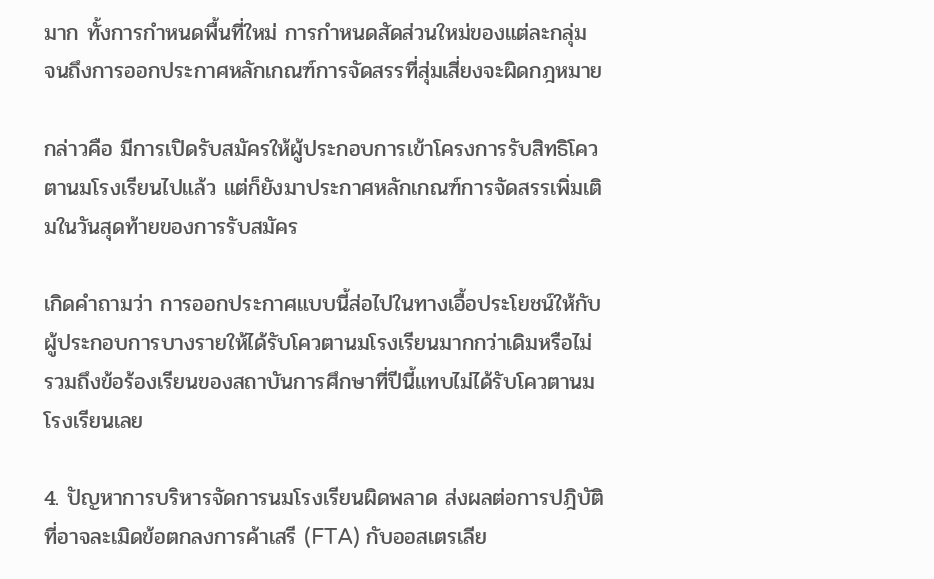มาก ทั้งการกำหนดพื้นที่ใหม่ การกำหนดสัดส่วนใหม่ของแต่ละกลุ่ม จนถึงการออกประกาศหลักเกณฑ์การจัดสรรที่สุ่มเสี่ยงจะผิดกฎหมาย

กล่าวคือ มีการเปิดรับสมัครให้ผู้ประกอบการเข้าโครงการรับสิทธิโควตานมโรงเรียนไปแล้ว แต่ก็ยังมาประกาศหลักเกณฑ์การจัดสรรเพิ่มเติมในวันสุดท้ายของการรับสมัคร

เกิดคำถามว่า การออกประกาศแบบนี้ส่อไปในทางเอื้อประโยชน์ให้กับผู้ประกอบการบางรายให้ได้รับโควตานมโรงเรียนมากกว่าเดิมหรือไม่ รวมถึงข้อร้องเรียนของสถาบันการศึกษาที่ปีนี้แทบไม่ได้รับโควตานมโรงเรียนเลย

4. ปัญหาการบริหารจัดการนมโรงเรียนผิดพลาด ส่งผลต่อการปฎิบัติที่อาจละเมิดข้อตกลงการค้าเสรี (FTA) กับออสเตรเลีย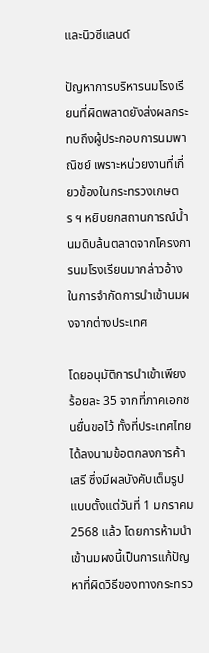และนิวซีแลนด์

ปัญหาการบริหารนมโรงเรียนที่ผิดพลาดยังส่งผลกระทบถึงผู้ประกอบการนมพาณิชย์ เพราะหน่วยงานที่เกี่ยวข้องในกระทรวงเกษตร ฯ หยิบยกสถานการณ์น้ำนมดิบล้นตลาดจากโครงการนมโรงเรียนมากล่าวอ้างในการจำกัดการนำเข้านมผงจากต่างประเทศ

โดยอนุมัติการนำเข้าเพียง ร้อยละ 35 จากที่ภาคเอกชนยื่นขอไว้ ทั้งที่ประเทศไทยได้ลงนามข้อตกลงการค้าเสรี ซึ่งมีผลบังคับเต็มรูปแบบตั้งแต่วันที่ 1 มกราคม 2568 แล้ว โดยการห้ามนำเข้านมผงนี้เป็นการแก้ปัญหาที่ผิดวิธีของทางกระทรว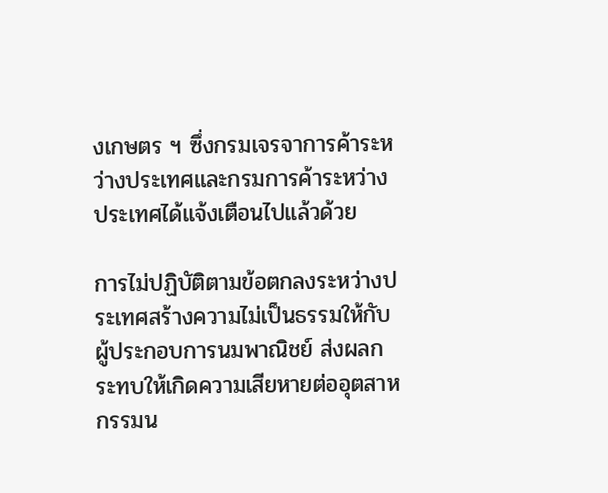งเกษตร ฯ ซึ่งกรมเจรจาการค้าระหว่างประเทศและกรมการค้าระหว่างประเทศได้แจ้งเตือนไปแล้วด้วย

การไม่ปฏิบัติตามข้อตกลงระหว่างประเทศสร้างความไม่เป็นธรรมให้กับผู้ประกอบการนมพาณิชย์ ส่งผลกระทบให้เกิดความเสียหายต่ออุตสาหกรรมน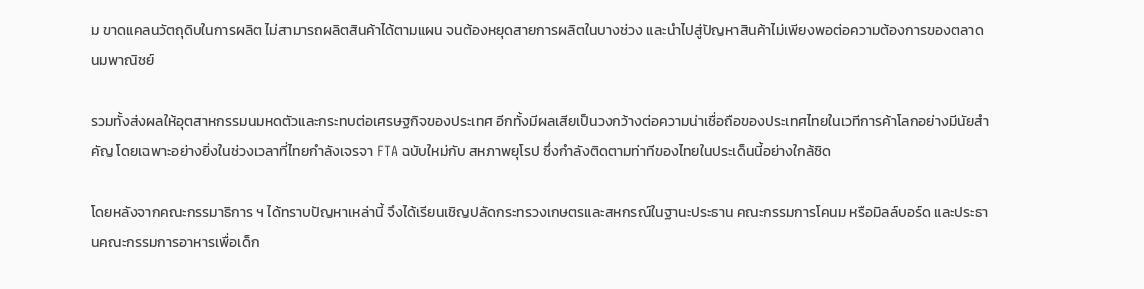ม ขาดแคลนวัตถุดิบในการผลิต ไม่สามารถผลิตสินค้าได้ตามแผน จนต้องหยุดสายการผลิตในบางช่วง และนำไปสู่ปัญหาสินค้าไม่เพียงพอต่อความต้องการของตลาดนมพาณิชย์

รวมทั้งส่งผลให้อุตสาหกรรมนมหดตัวและกระทบต่อเศรษฐกิจของประเทศ อีกทั้งมีผลเสียเป็นวงกว้างต่อความน่าเชื่อถือของประเทศไทยในเวทีการค้าโลกอย่างมีนัยสำคัญ โดยเฉพาะอย่างยิ่งในช่วงเวลาที่ไทยกำลังเจรจา FTA ฉบับใหม่กับ สหภาพยุโรป ซึ่งกำลังติดตามท่าทีของไทยในประเด็นนี้อย่างใกล้ชิด

โดยหลังจากคณะกรรมาธิการ ฯ ได้ทราบปัญหาเหล่านี้ จึงได้เรียนเชิญปลัดกระทรวงเกษตรและสหกรณ์ในฐานะประธาน คณะกรรมการโคนม หรือมิลล์บอร์ด และประธานคณะกรรมการอาหารเพื่อเด็ก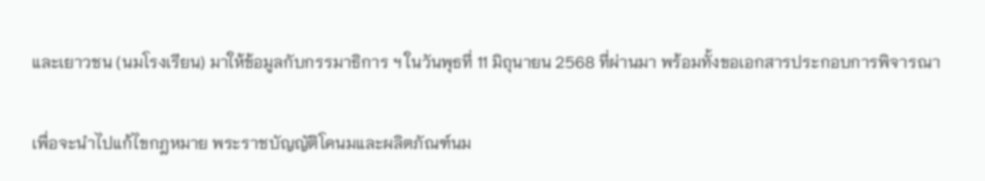และเยาวชน (นมโรงเรียน) มาให้ข้อมูลกับกรรมาธิการ ฯ ในวันพุธที่ 11 มิถุนายน 2568 ที่ผ่านมา พร้อมทั้งขอเอกสารประกอบการพิจารณา

เพื่อจะนำไปแก้ไขกฎหมาย พระราชบัญญัติโคนมและผลิตภัณฑ์นม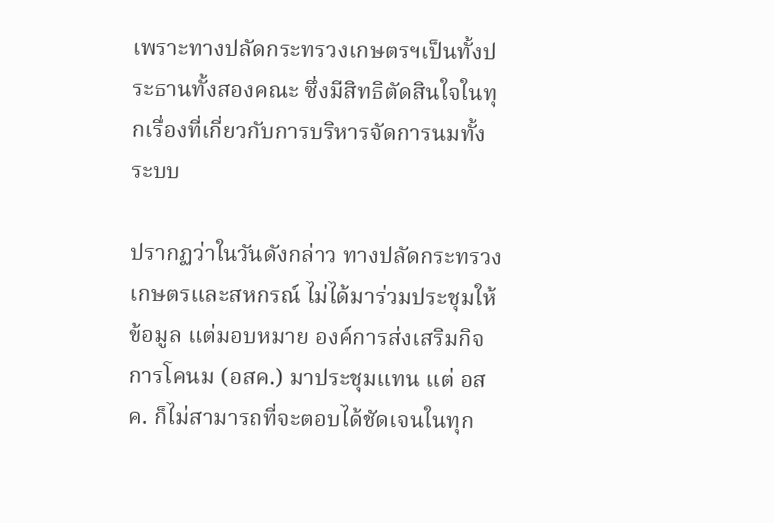เพราะทางปลัดกระทรวงเกษตรฯเป็นทั้งประธานทั้งสองคณะ ซึ่งมีสิทธิตัดสินใจในทุกเรื่องที่เกี่ยวกับการบริหารจัดการนมทั้งระบบ

ปรากฏว่าในวันดังกล่าว ทางปลัดกระทรวงเกษตรและสหกรณ์ ไม่ได้มาร่วมประชุมให้ข้อมูล แต่มอบหมาย องค์การส่งเสริมกิจการโคนม (อสค.) มาประชุมแทน แต่ อสค. ก็ไม่สามารถที่จะตอบได้ชัดเจนในทุก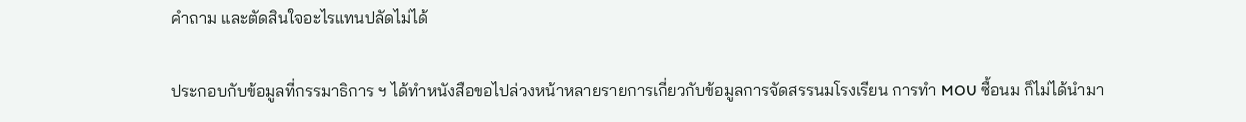คำถาม และตัดสินใจอะไรแทนปลัดไม่ได้

ประกอบกับข้อมูลที่กรรมาธิการ ฯ ได้ทำหนังสือขอไปล่วงหน้าหลายรายการเกี่ยวกับข้อมูลการจัดสรรนมโรงเรียน การทำ MOU ซื้อนม ก็ไม่ได้นำมา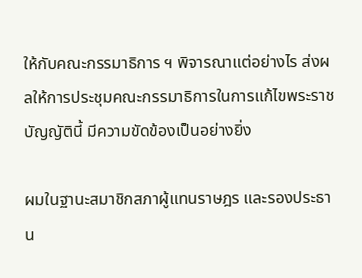ให้กับคณะกรรมาธิการ ฯ พิจารณาแต่อย่างไร ส่งผลให้การประชุมคณะกรรมาธิการในการแก้ไขพระราชบัญญัตินี้ มีความขัดข้องเป็นอย่างยิ่ง

ผมในฐานะสมาชิกสภาผู้แทนราษฎร และรองประธาน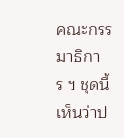คณะกรรมาธิการ ฯ ชุดนี้ เห็นว่าป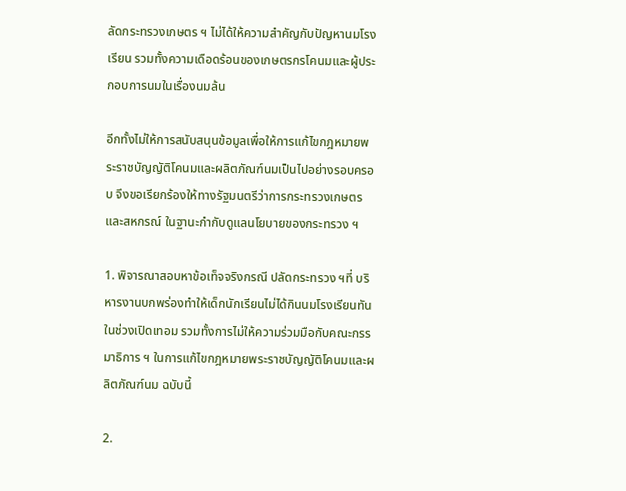ลัดกระทรวงเกษตร ฯ ไม่ได้ให้ความสำคัญกับปัญหานมโรงเรียน รวมทั้งความเดือดร้อนของเกษตรกรโคนมและผู้ประกอบการนมในเรื่องนมล้น

อีกทั้งไม่ให้การสนับสนุนข้อมูลเพื่อให้การแก้ไขกฎหมายพระราชบัญญัติโคนมและผลิตภัณฑ์นมเป็นไปอย่างรอบครอบ จึงขอเรียกร้องให้ทางรัฐมนตรีว่าการกระทรวงเกษตรและสหกรณ์ ในฐานะกำกับดูแลนโยบายของกระทรวง ฯ

1. พิจารณาสอบหาข้อเท็จจริงกรณี ปลัดกระทรวง ฯที่ บริหารงานบกพร่องทำให้เด็กนักเรียนไม่ได้กินนมโรงเรียนทันในช่วงเปิดเทอม รวมทั้งการไม่ให้ความร่วมมือกับคณะกรรมาธิการ ฯ ในการแก้ไขกฎหมายพระราชบัญญัติโคนมและผลิตภัณฑ์นม ฉบับนี้

2.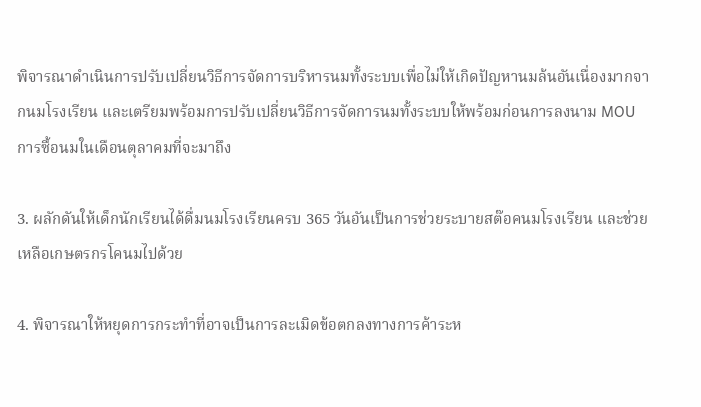พิจารณาดำเนินการปรับเปลี่ยนวิธีการจัดการบริหารนมทั้งระบบเพื่อไม่ให้เกิดปัญหานมล้นอันเนื่องมากจากนมโรงเรียน และเตรียมพร้อมการปรับเปลี่ยนวิธีการจัดการนมทั้งระบบให้พร้อมก่อนการลงนาม MOU การซื้อนมในเดือนตุลาคมที่จะมาถึง

3. ผลักดันให้เด็กนักเรียนได้ดื่มนมโรงเรียนครบ 365 วันอันเป็นการช่วยระบายสต๊อคนมโรงเรียน และช่วยเหลือเกษตรกรโคนมไปด้วย

4. พิจารณาให้หยุดการกระทำที่อาจเป็นการละเมิดข้อตกลงทางการค้าระห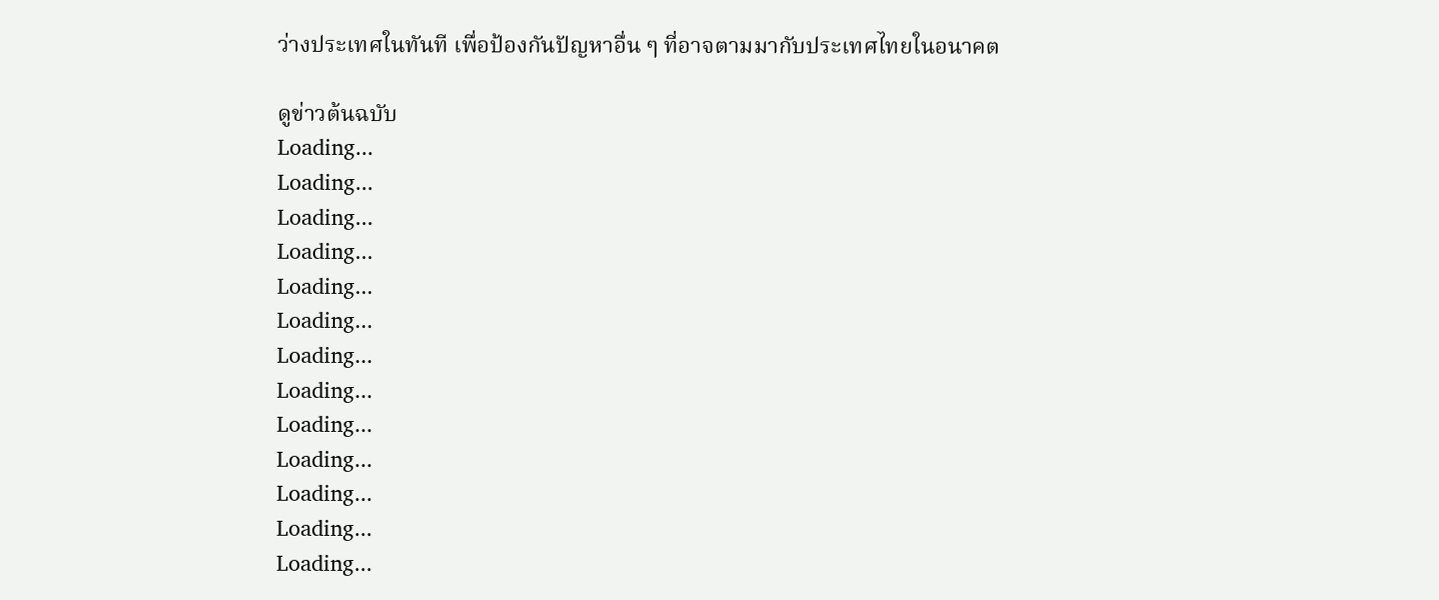ว่างประเทศในทันที เพื่อป้องกันปัญหาอื่น ๆ ที่อาจตามมากับประเทศไทยในอนาคต

ดูข่าวต้นฉบับ
Loading...
Loading...
Loading...
Loading...
Loading...
Loading...
Loading...
Loading...
Loading...
Loading...
Loading...
Loading...
Loading...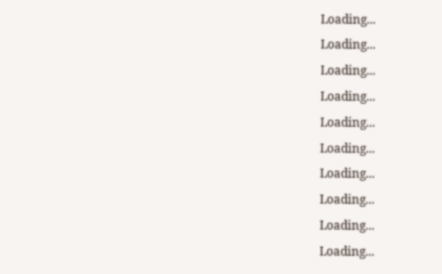Loading...
Loading...
Loading...
Loading...
Loading...
Loading...
Loading...
Loading...
Loading...
Loading...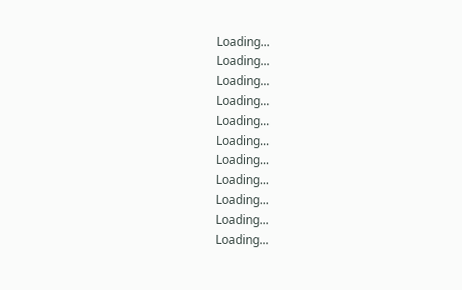Loading...
Loading...
Loading...
Loading...
Loading...
Loading...
Loading...
Loading...
Loading...
Loading...
Loading...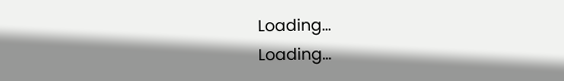Loading...
Loading...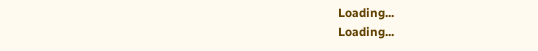Loading...
Loading...